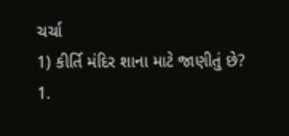ચર્ચા
1) કીર્તિ મંદિર શાના માટે જાણીતું છે?
1.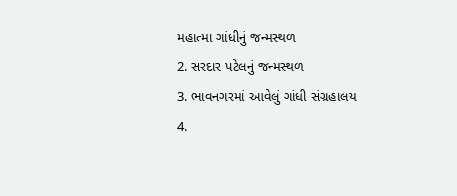મહાત્મા ગાંધીનું જન્મસ્થળ
2. સરદાર પટેલનું જન્મસ્થળ
3. ભાવનગરમાં આવેલું ગાંધી સંગ્રહાલય
4.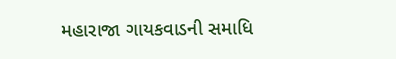મહારાજા ગાયકવાડની સમાધિ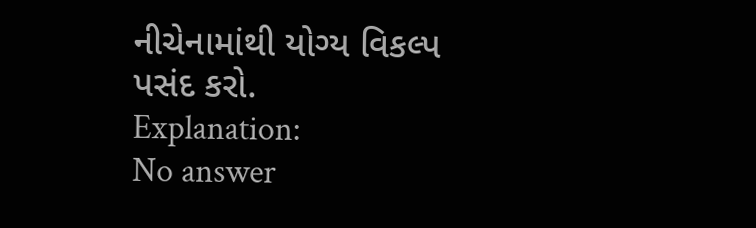નીચેનામાંથી યોગ્ય વિકલ્પ પસંદ કરો.
Explanation:
No answer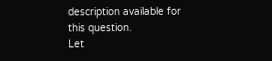description available for this question.
Let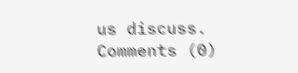us discuss.
Comments (0)